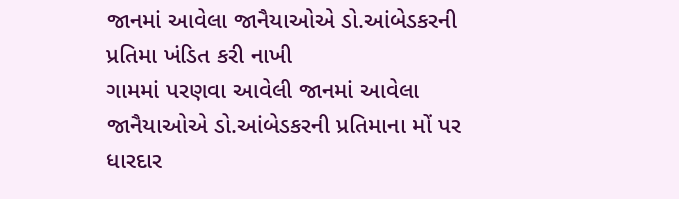જાનમાં આવેલા જાનૈયાઓએ ડો.આંબેડકરની પ્રતિમા ખંડિત કરી નાખી
ગામમાં પરણવા આવેલી જાનમાં આવેલા જાનૈયાઓએ ડો.આંબેડકરની પ્રતિમાના મોં પર ધારદાર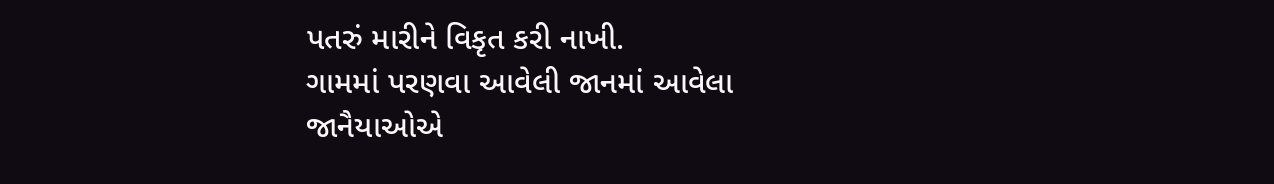પતરું મારીને વિકૃત કરી નાખી.
ગામમાં પરણવા આવેલી જાનમાં આવેલા જાનૈયાઓએ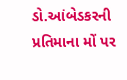ડો.આંબેડકરની પ્રતિમાના મોં પર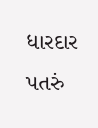ધારદાર પતરું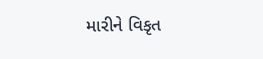મારીને વિકૃત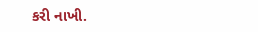કરી નાખી.